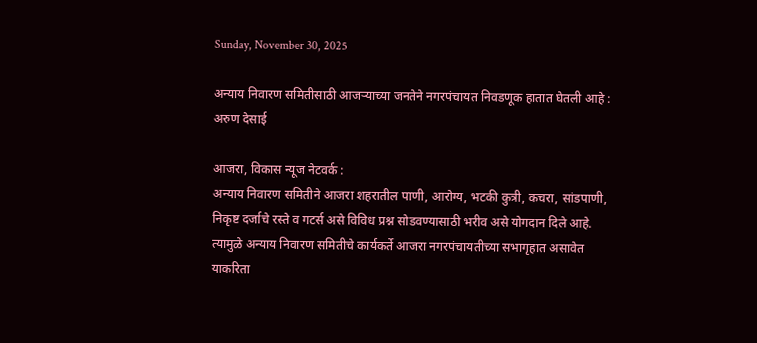Sunday, November 30, 2025

अन्याय निवारण समितीसाठी आजर्‍याच्या जनतेने नगरपंचायत निवडणूक हातात घेतली आहे : अरुण देसाई

आजरा, विकास न्यूज नेटवर्क :
अन्याय निवारण समितीने आजरा शहरातील पाणी, आरोग्य, भटकी कुत्री, कचरा, सांडपाणी, निकृष्ट दर्जाचे रस्ते व गटर्स असे विविध प्रश्न सोडवण्यासाठी भरीव असे योगदान दिले आहे. त्यामुळे अन्याय निवारण समितीचे कार्यकर्ते आजरा नगरपंचायतीच्या सभागृहात असावेत याकरिता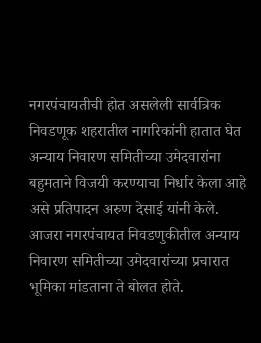नगरपंचायतीची होत असलेली सार्वत्रिक निवडणूक शहरातील नागरिकांनी हातात घेत अन्याय निवारण समितीच्या उमेदवारांना बहुमताने विजयी करण्याचा निर्धार केला आहे असे प्रतिपादन अरुण देसाई यांनी केले. आजरा नगरपंचायत निवडणुकीतील अन्याय निवारण समितीच्या उमेदवारांच्या प्रचारात भूमिका मांडताना ते बोलत होते.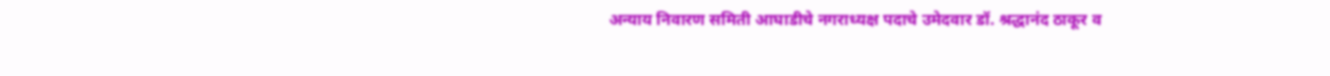अन्याय निवारण समिती आघाडीचे नगराध्यक्ष पदाचे उमेदवार डॉ. श्रद्धानंद ठाकूर व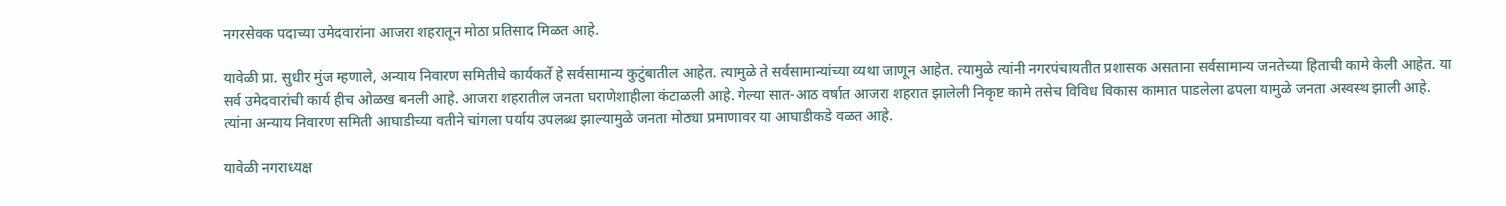नगरसेवक पदाच्या उमेदवारांना आजरा शहरातून मोठा प्रतिसाद मिळत आहे.

यावेळी प्रा. सुधीर मुंज म्हणाले, अन्याय निवारण समितीचे कार्यकर्ते हे सर्वसामान्य कुटुंबातील आहेत. त्यामुळे ते सर्वसामान्यांच्या व्यथा जाणून आहेत. त्यामुळे त्यांनी नगरपंचायतीत प्रशासक असताना सर्वसामान्य जनतेच्या हिताची कामे केली आहेत. या सर्व उमेदवारांची कार्य हीच ओळख बनली आहे. आजरा शहरातील जनता घराणेशाहीला कंटाळली आहे. गेल्या सात-आठ वर्षात आजरा शहरात झालेली निकृष्ट कामे तसेच विविध विकास कामात पाडलेला ढपला यामुळे जनता अस्वस्थ झाली आहे. त्यांना अन्याय निवारण समिती आघाडीच्या वतीने चांगला पर्याय उपलब्ध झाल्यामुळे जनता मोठ्या प्रमाणावर या आघाडीकडे वळत आहे.

यावेळी नगराध्यक्ष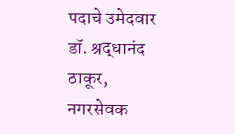पदाचे उमेदवार डॉ. श्रद्धानंद ठाकूर, नगरसेवक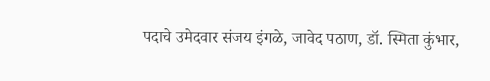पदाचे उमेदवार संजय इंगळे, जावेद पठाण, डॉ. स्मिता कुंभार,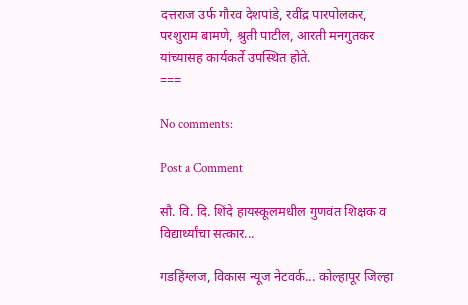दत्तराज उर्फ गौरव देशपांडे, रवींद्र पारपोलकर, परशुराम बामणे, श्रुती पाटील, आरती मनगुतकर यांच्यासह कार्यकर्ते उपस्थित होते.
===

No comments:

Post a Comment

सौ. वि. दि. शिंदे हायस्कूलमधील गुणवंत शिक्षक व विद्यार्थ्यांचा सत्कार...

गडहिंग्लज, विकास न्यूज नेटवर्क... कोल्हापूर जिल्हा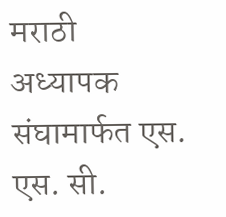मराठी अध्यापक संघामार्फत एस. एस. सी.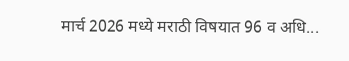मार्च 2026 मध्ये मराठी विषयात 96 व अधि...